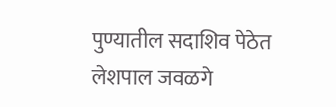पुण्यातील सदाशिव पेठेत लेशपाल जवळगे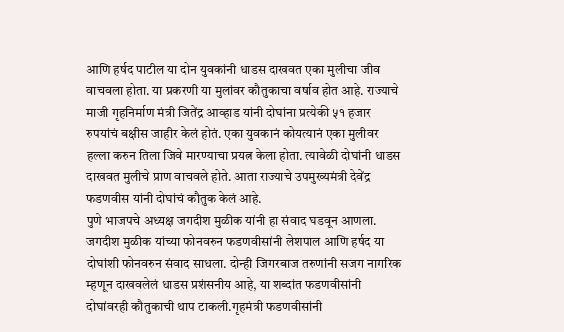आणि हर्षद पाटील या दोन युवकांनी धाडस दाखवत एका मुलीचा जीव वाचवला होता. या प्रकरणी या मुलांवर कौतुकाचा वर्षाव होत आहे. राज्याचे माजी गृहनिर्माण मंत्री जितेंद्र आव्हाड यांनी दोघांना प्रत्येकी ५१ हजार रुपयांचं बक्षीस जाहीर केलं होतं. एका युवकानं कोयत्यानं एका मुलीवर हल्ला करुन तिला जिवे मारण्याचा प्रयत्न केला होता. त्यावेळी दोघांनी धाडस दाखवत मुलीचे प्राण वाचवले होते. आता राज्याचे उपमुख्यमंत्री देवेंद्र फडणवीस यांनी दोघांचं कौतुक केलं आहे.
पुणे भाजपचे अध्यक्ष जगदीश मुळीक यांनी हा संवाद घडवून आणला. जगदीश मुळीक यांच्या फोनवरुन फडणवीसांनी लेशपाल आणि हर्षद या दोघांशी फोनवरुन संवाद साधला. दोन्ही जिगरबाज तरुणांनी सजग नागरिक म्हणून दाखवलेलं धाडस प्रशंसनीय आहे, या शब्दांत फडणवीसांनी दोघांवरही कौतुकाची थाप टाकली.गृहमंत्री फडणवीसांनी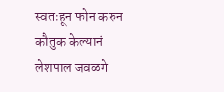स्वतःहून फोन करुन कौतुक केल्यानं लेशपाल जवळगे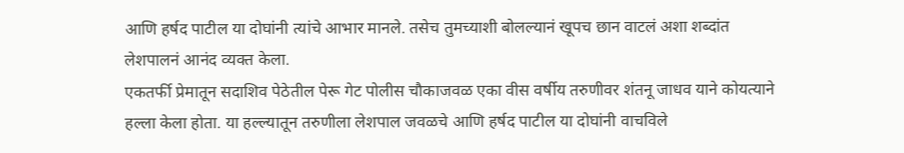आणि हर्षद पाटील या दोघांनी त्यांचे आभार मानले. तसेच तुमच्याशी बोलल्यानं खूपच छान वाटलं अशा शब्दांत लेशपालनं आनंद व्यक्त केला.
एकतर्फी प्रेमातून सदाशिव पेठेतील पेरू गेट पोलीस चौकाजवळ एका वीस वर्षीय तरुणीवर शंतनू जाधव याने कोयत्याने हल्ला केला होता. या हल्ल्यातून तरुणीला लेशपाल जवळचे आणि हर्षद पाटील या दोघांनी वाचविले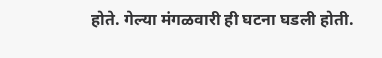होते. गेल्या मंगळवारी ही घटना घडली होती.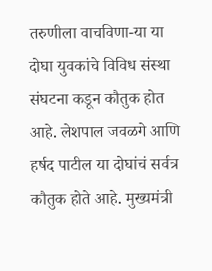तरुणीला वाचविणा-या या दोघा युवकांचे विविध संस्था संघटना कडून कौतुक होत आहे. लेशपाल जवळगे आणि हर्षद पाटील या दोघांचं सर्वत्र कौतुक होते आहे. मुख्यमंत्री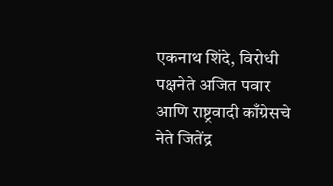एकनाथ शिंदे, विरोधी पक्षनेते अजित पवार आणि राष्ट्रवादी काँग्रेसचे नेते जितेंद्र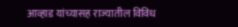आव्हाड यांच्यासह राज्यातील विविध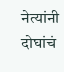नेत्यांनी दोघांचं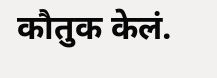कौतुक केलं.